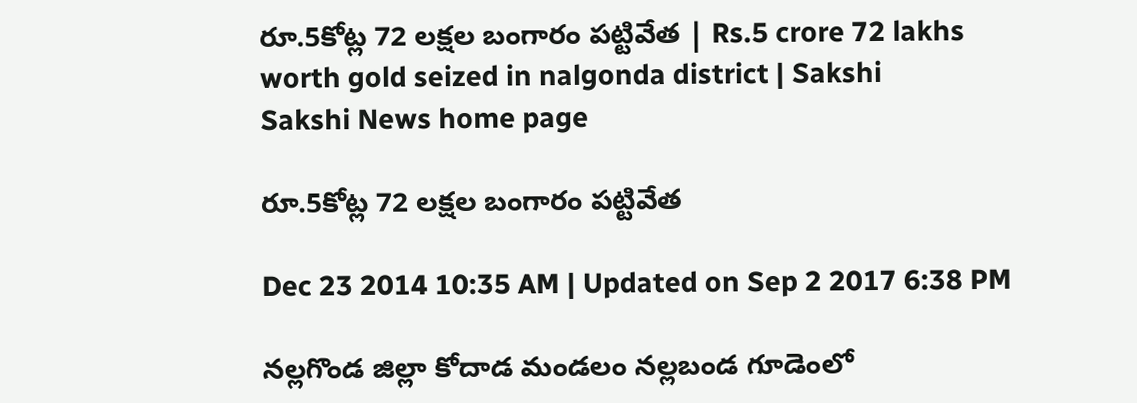రూ.5కోట్ల 72 లక్షల బంగారం పట్టివేత | Rs.5 crore 72 lakhs worth gold seized in nalgonda district | Sakshi
Sakshi News home page

రూ.5కోట్ల 72 లక్షల బంగారం పట్టివేత

Dec 23 2014 10:35 AM | Updated on Sep 2 2017 6:38 PM

నల్లగొండ జిల్లా కోదాడ మండలం నల్లబండ గూడెంలో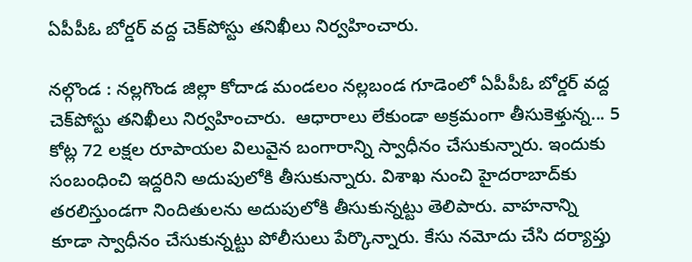ఏపీపీఓ బోర్డర్ వద్ద చెక్‌పోస్టు తనిఖీలు నిర్వహించారు.

నల్గొండ : నల్లగొండ జిల్లా కోదాడ మండలం నల్లబండ గూడెంలో ఏపీపీఓ బోర్డర్ వద్ద చెక్‌పోస్టు తనిఖీలు నిర్వహించారు.  ఆధారాలు లేకుండా అక్రమంగా తీసుకెళ్తున్న... 5 కోట్ల 72 లక్షల రూపాయల విలువైన బంగారాన్ని స్వాధీనం చేసుకున్నారు. ఇందుకు సంబంధించి ఇద్దరిని అదుపులోకి తీసుకున్నారు. విశాఖ నుంచి హైదరాబాద్‌కు తరలిస్తుండగా నిందితులను అదుపులోకి తీసుకున్నట్టు తెలిపారు. వాహనాన్ని కూడా స్వాధీనం చేసుకున్నట్టు పోలీసులు పేర్కొన్నారు. కేసు నమోదు చేసి దర్యాప్తు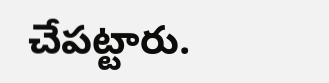చేపట్టారు.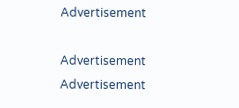Advertisement

Advertisement
Advertisement